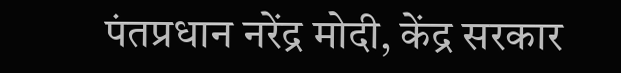पंतप्रधान नरेंद्र मोदी, केंद्र सरकार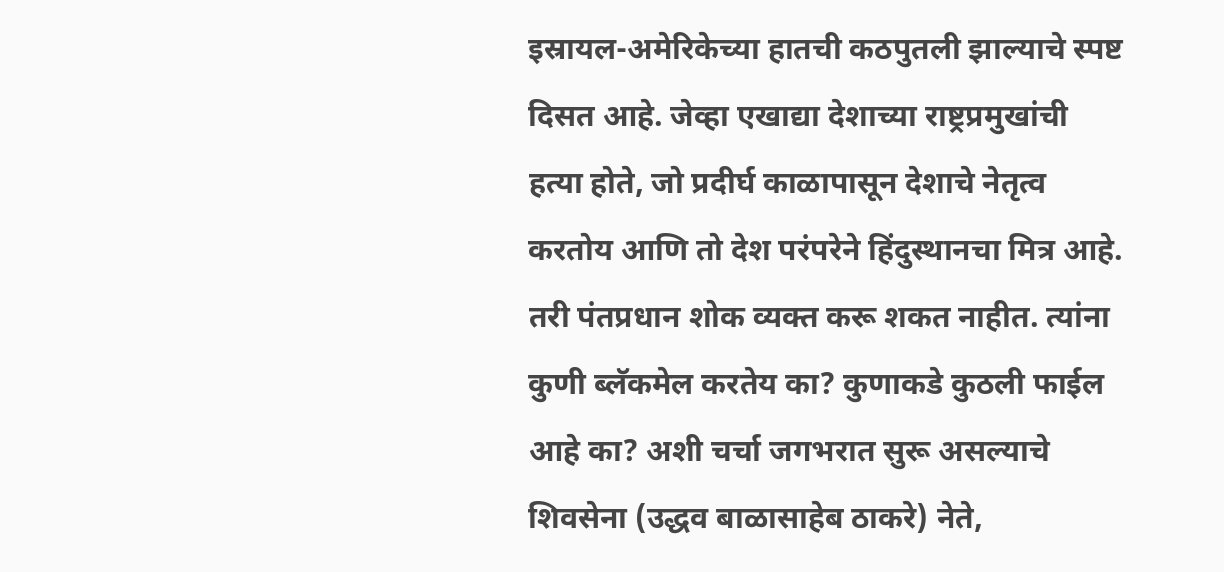इस्रायल-अमेरिकेच्या हातची कठपुतली झाल्याचे स्पष्ट दिसत आहे. जेव्हा एखाद्या देशाच्या राष्ट्रप्रमुखांची हत्या होते, जो प्रदीर्घ काळापासून देशाचे नेतृत्व करतोय आणि तो देश परंपरेने हिंदुस्थानचा मित्र आहे. तरी पंतप्रधान शोक व्यक्त करू शकत नाहीत. त्यांना कुणी ब्लॅकमेल करतेय का? कुणाकडे कुठली फाईल आहे का? अशी चर्चा जगभरात सुरू असल्याचे शिवसेना (उद्धव बाळासाहेब ठाकरे) नेते,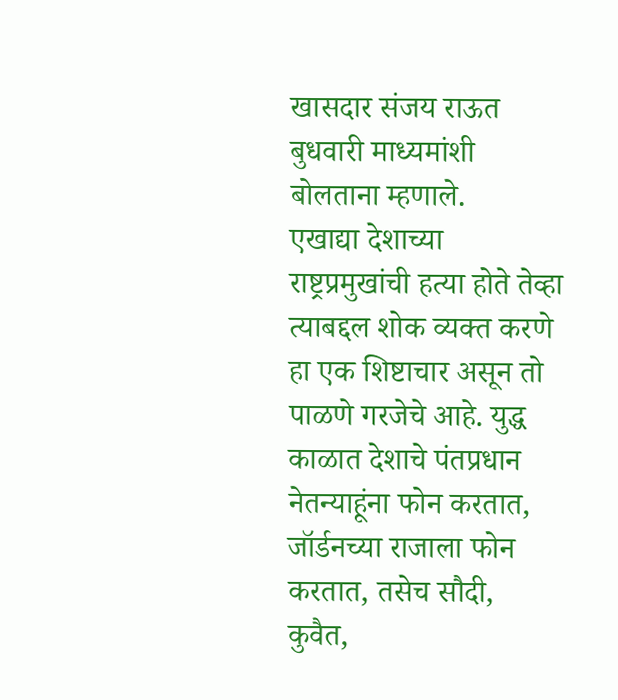खासदार संजय राऊत बुधवारी माध्यमांशी बोलताना म्हणाले.
एखाद्या देशाच्या राष्ट्रप्रमुखांची हत्या होते तेव्हा त्याबद्दल शोक व्यक्त करणे हा एक शिष्टाचार असून तो पाळणे गरजेचे आहे. युद्ध काळात देशाचे पंतप्रधान नेतन्याहूंना फोन करतात, जॉर्डनच्या राजाला फोन करतात, तसेच सौदी, कुवैत,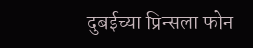दुबईच्या प्रिन्सला फोन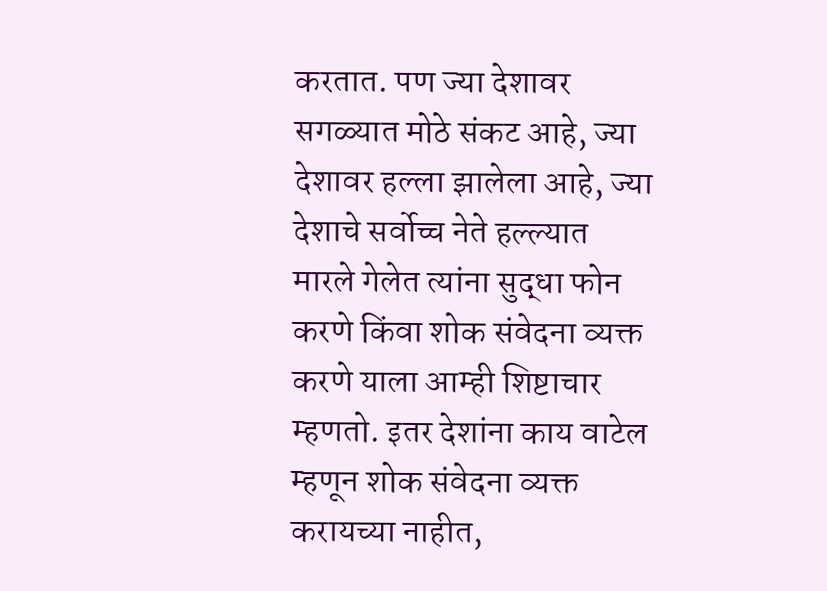करतात. पण ज्या देशावर सगळ्यात मोठे संकट आहे, ज्या देशावर हल्ला झालेला आहे, ज्या देशाचे सर्वोच्च नेते हल्ल्यात मारले गेलेत त्यांना सुद्धा फोन करणे किंवा शोक संवेदना व्यक्त करणे याला आम्ही शिष्टाचार म्हणतो. इतर देशांना काय वाटेल म्हणून शोक संवेदना व्यक्त करायच्या नाहीत,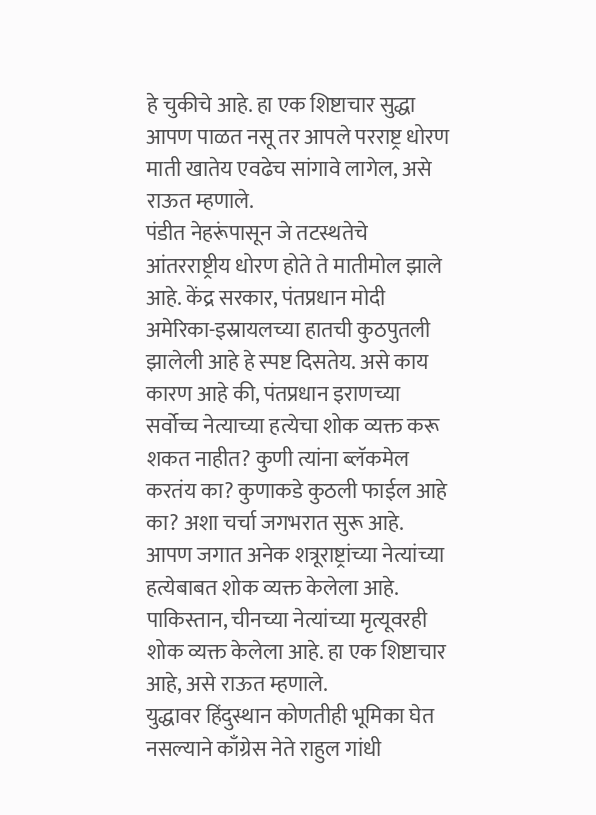हे चुकीचे आहे. हा एक शिष्टाचार सुद्धा आपण पाळत नसू तर आपले परराष्ट्र धोरण माती खातेय एवढेच सांगावे लागेल, असे राऊत म्हणाले.
पंडीत नेहरूंपासून जे तटस्थतेचे आंतरराष्ट्रीय धोरण होते ते मातीमोल झाले आहे. केंद्र सरकार, पंतप्रधान मोदी अमेरिका-इस्रायलच्या हातची कुठपुतली झालेली आहे हे स्पष्ट दिसतेय. असे काय कारण आहे की, पंतप्रधान इराणच्या सर्वोच्च नेत्याच्या हत्येचा शोक व्यक्त करू शकत नाहीत? कुणी त्यांना ब्लॅकमेल करतंय का? कुणाकडे कुठली फाईल आहे का? अशा चर्चा जगभरात सुरू आहे. आपण जगात अनेक शत्रूराष्ट्रांच्या नेत्यांच्या हत्येबाबत शोक व्यक्त केलेला आहे. पाकिस्तान, चीनच्या नेत्यांच्या मृत्यूवरही शोक व्यक्त केलेला आहे. हा एक शिष्टाचार आहे, असे राऊत म्हणाले.
युद्धावर हिंदुस्थान कोणतीही भूमिका घेत नसल्याने काँग्रेस नेते राहुल गांधी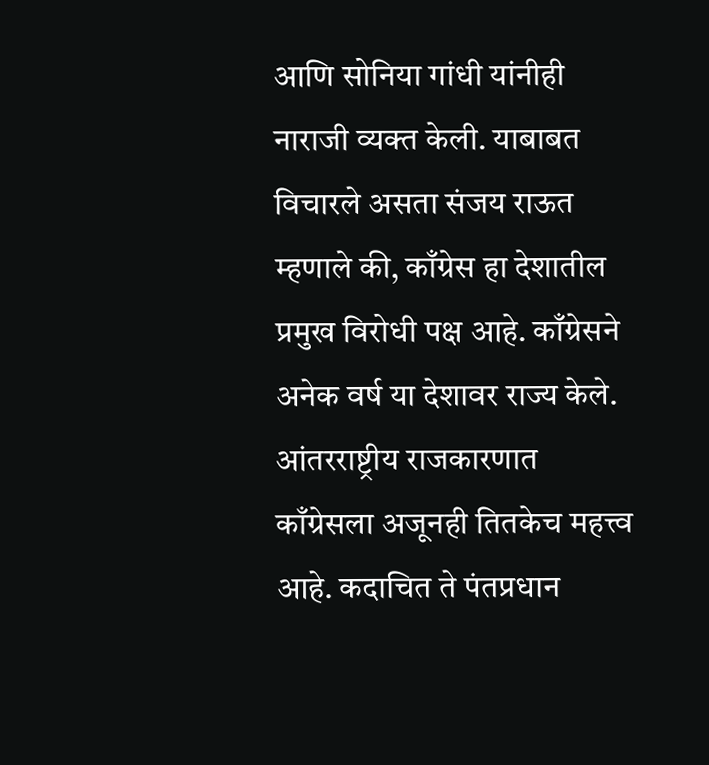आणि सोनिया गांधी यांनीही नाराजी व्यक्त केली. याबाबत विचारले असता संजय राऊत म्हणाले की, काँग्रेस हा देशातील प्रमुख विरोधी पक्ष आहे. काँग्रेसने अनेक वर्ष या देशावर राज्य केले. आंतरराष्ट्रीय राजकारणात काँग्रेसला अजूनही तितकेच महत्त्व आहे. कदाचित ते पंतप्रधान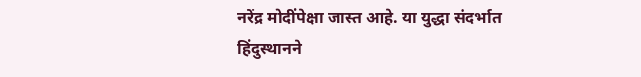नरेंद्र मोदींपेक्षा जास्त आहे. या युद्धा संदर्भात हिंदुस्थानने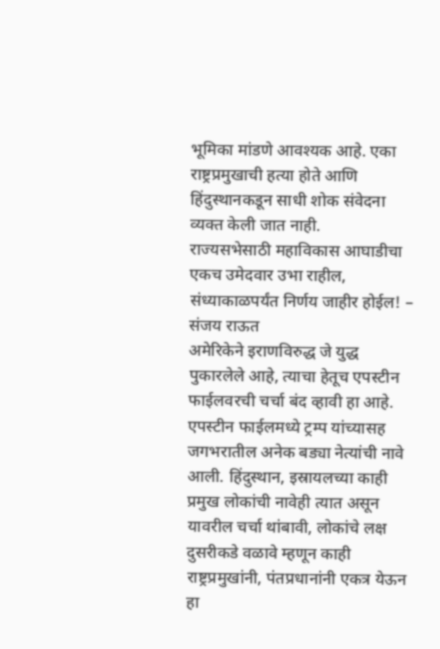भूमिका मांडणे आवश्यक आहे. एका राष्ट्रप्रमुखाची हत्या होते आणि हिंदुस्थानकडून साधी शोक संवेदना व्यक्त केली जात नाही.
राज्यसभेसाठी महाविकास आघाडीचा एकच उमेदवार उभा राहील, संध्याकाळपर्यंत निर्णय जाहीर होईल! – संजय राऊत
अमेरिकेने इराणविरुद्ध जे युद्ध पुकारलेले आहे, त्याचा हेतूच एपस्टीन फाईलवरची चर्चा बंद व्हावी हा आहे. एपस्टीन फाईलमध्ये ट्रम्प यांच्यासह जगभरातील अनेक बड्या नेत्यांची नावे आली. हिंदुस्थान, इस्रायलच्या काही प्रमुख लोकांची नावेही त्यात असून यावरील चर्चा थांबावी, लोकांचे लक्ष दुसरीकडे वळावे म्हणून काही राष्ट्रप्रमुखांनी, पंतप्रधानांनी एकत्र येऊन हा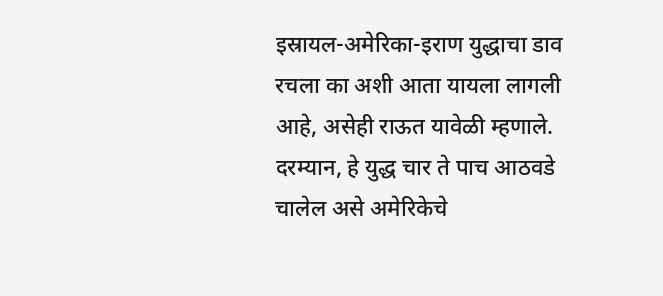इस्रायल-अमेरिका-इराण युद्धाचा डाव रचला का अशी आता यायला लागली आहे, असेही राऊत यावेळी म्हणाले.
दरम्यान, हे युद्ध चार ते पाच आठवडे चालेल असे अमेरिकेचे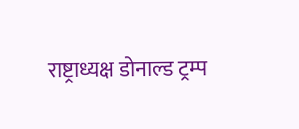राष्ट्राध्यक्ष डोनाल्ड ट्रम्प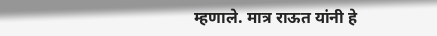म्हणाले. मात्र राऊत यांनी हे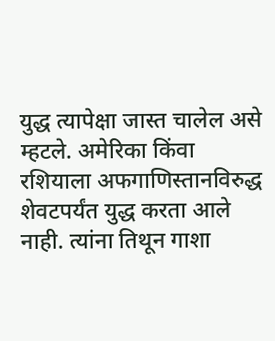युद्ध त्यापेक्षा जास्त चालेल असे म्हटले. अमेरिका किंवा रशियाला अफगाणिस्तानविरुद्ध शेवटपर्यंत युद्ध करता आले नाही. त्यांना तिथून गाशा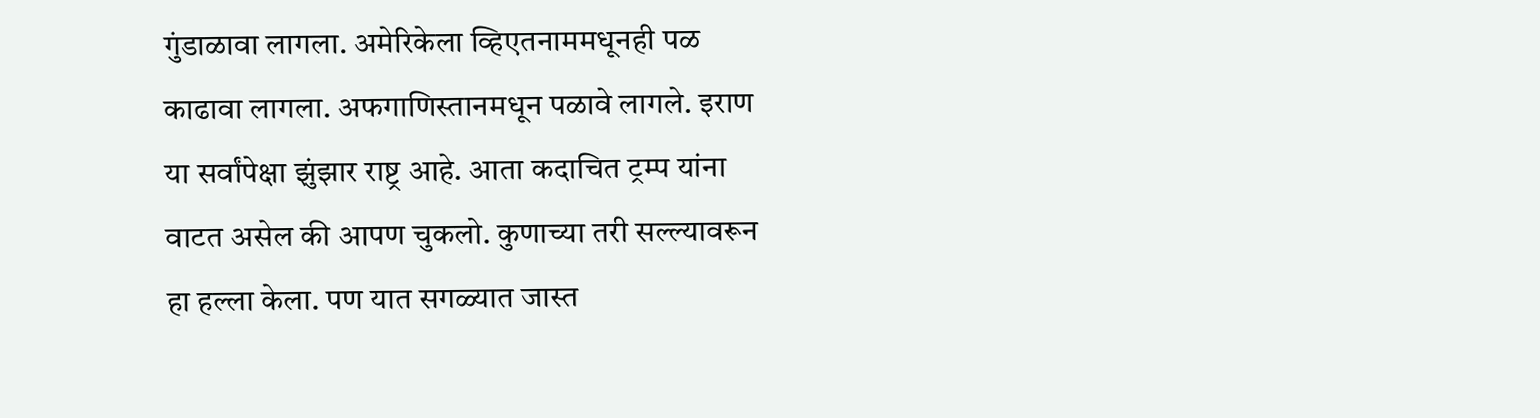गुंडाळावा लागला. अमेरिकेला व्हिएतनाममधूनही पळ काढावा लागला. अफगाणिस्तानमधून पळावे लागले. इराण या सर्वांपेक्षा झुंझार राष्ट्र आहे. आता कदाचित ट्रम्प यांना वाटत असेल की आपण चुकलो. कुणाच्या तरी सल्ल्यावरून हा हल्ला केला. पण यात सगळ्यात जास्त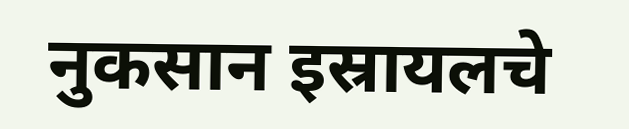नुकसान इस्रायलचे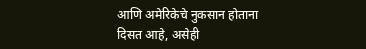आणि अमेरिकेचे नुकसान होताना दिसत आहे, असेही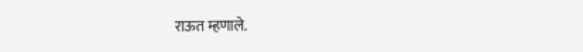राऊत म्हणाले.